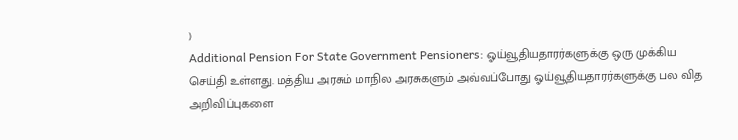)
Additional Pension For State Government Pensioners: ஓய்வூதியதாரர்களுக்கு ஒரு முக்கிய செய்தி உள்ளது. மத்திய அரசும் மாநில அரசுகளும் அவ்வப்போது ஓய்வூதியதாரர்களுக்கு பல வித அறிவிப்புகளை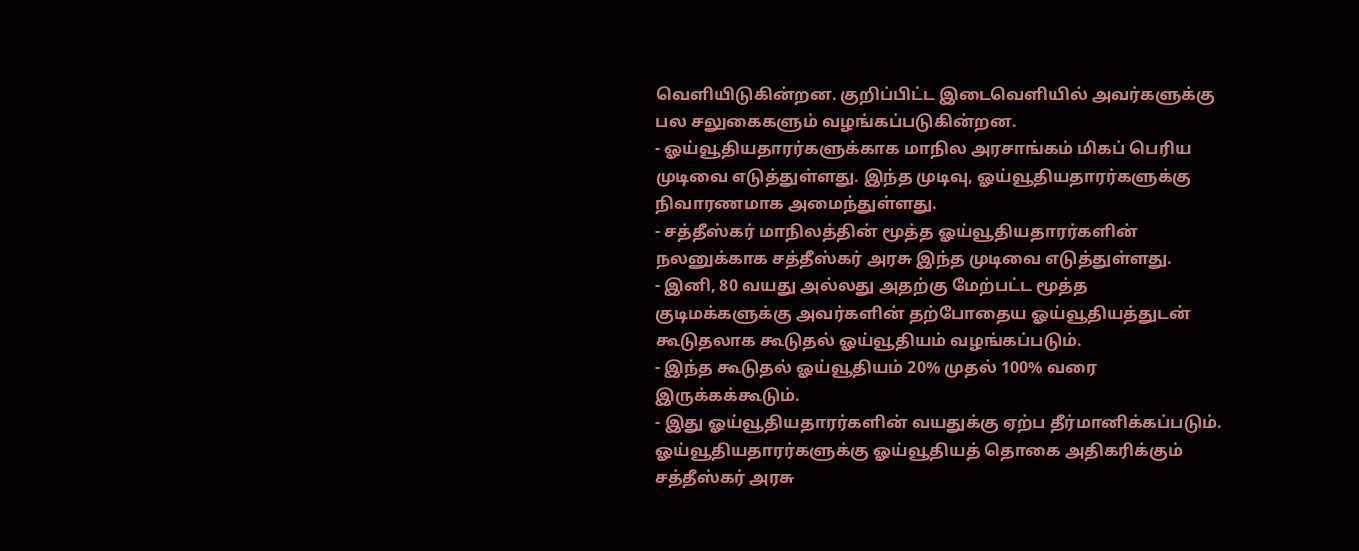வெளியிடுகின்றன. குறிப்பிட்ட இடைவெளியில் அவர்களுக்கு பல சலுகைகளும் வழங்கப்படுகின்றன.
- ஓய்வூதியதாரர்களுக்காக மாநில அரசாங்கம் மிகப் பெரிய முடிவை எடுத்துள்ளது. இந்த முடிவு, ஓய்வூதியதாரர்களுக்கு நிவாரணமாக அமைந்துள்ளது.
- சத்தீஸ்கர் மாநிலத்தின் மூத்த ஓய்வூதியதாரர்களின் நலனுக்காக சத்தீஸ்கர் அரசு இந்த முடிவை எடுத்துள்ளது.
- இனி, 80 வயது அல்லது அதற்கு மேற்பட்ட மூத்த குடிமக்களுக்கு அவர்களின் தற்போதைய ஓய்வூதியத்துடன் கூடுதலாக கூடுதல் ஓய்வூதியம் வழங்கப்படும்.
- இந்த கூடுதல் ஓய்வூதியம் 20% முதல் 100% வரை இருக்கக்கூடும்.
- இது ஓய்வூதியதாரர்களின் வயதுக்கு ஏற்ப தீர்மானிக்கப்படும்.
ஓய்வூதியதாரர்களுக்கு ஓய்வூதியத் தொகை அதிகரிக்கும்
சத்தீஸ்கர் அரசு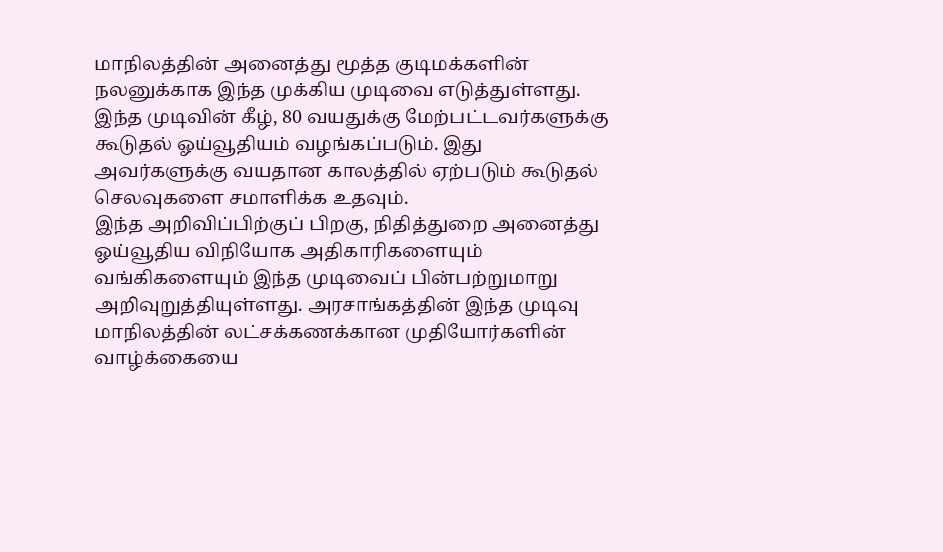மாநிலத்தின் அனைத்து மூத்த குடிமக்களின் நலனுக்காக இந்த முக்கிய முடிவை எடுத்துள்ளது. இந்த முடிவின் கீழ், 80 வயதுக்கு மேற்பட்டவர்களுக்கு கூடுதல் ஓய்வூதியம் வழங்கப்படும். இது அவர்களுக்கு வயதான காலத்தில் ஏற்படும் கூடுதல் செலவுகளை சமாளிக்க உதவும்.
இந்த அறிவிப்பிற்குப் பிறகு, நிதித்துறை அனைத்து ஓய்வூதிய விநியோக அதிகாரிகளையும் வங்கிகளையும் இந்த முடிவைப் பின்பற்றுமாறு அறிவுறுத்தியுள்ளது. அரசாங்கத்தின் இந்த முடிவு மாநிலத்தின் லட்சக்கணக்கான முதியோர்களின் வாழ்க்கையை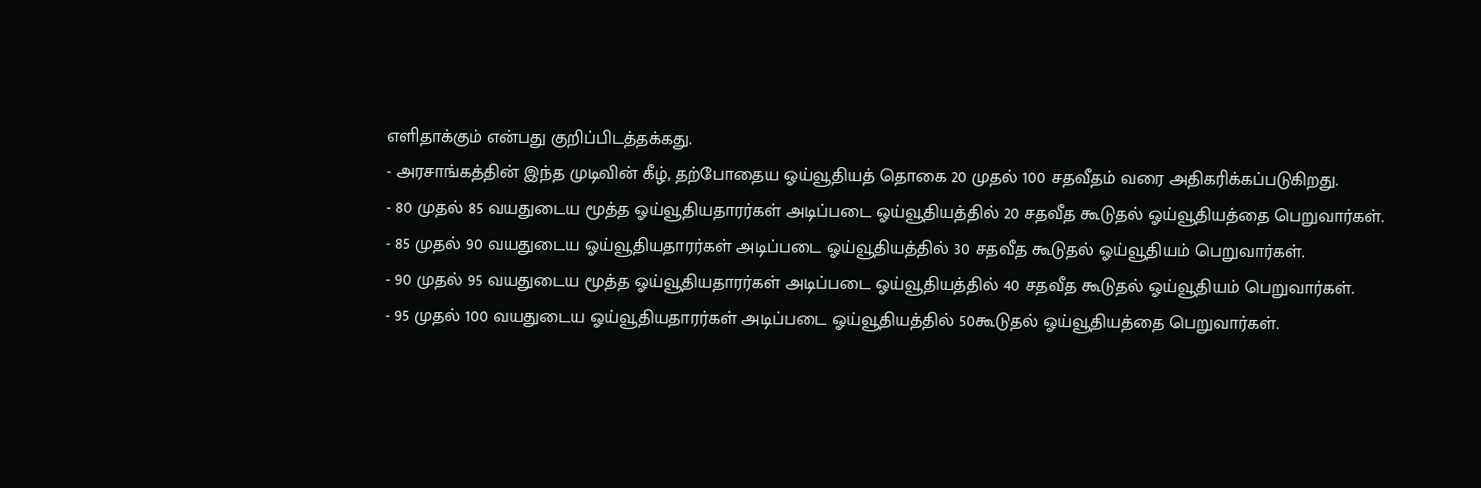எளிதாக்கும் என்பது குறிப்பிடத்தக்கது.
- அரசாங்கத்தின் இந்த முடிவின் கீழ், தற்போதைய ஓய்வூதியத் தொகை 20 முதல் 100 சதவீதம் வரை அதிகரிக்கப்படுகிறது.
- 80 முதல் 85 வயதுடைய மூத்த ஓய்வூதியதாரர்கள் அடிப்படை ஓய்வூதியத்தில் 20 சதவீத கூடுதல் ஓய்வூதியத்தை பெறுவார்கள்.
- 85 முதல் 90 வயதுடைய ஓய்வூதியதாரர்கள் அடிப்படை ஓய்வூதியத்தில் 30 சதவீத கூடுதல் ஓய்வூதியம் பெறுவார்கள்.
- 90 முதல் 95 வயதுடைய மூத்த ஓய்வூதியதாரர்கள் அடிப்படை ஓய்வூதியத்தில் 40 சதவீத கூடுதல் ஓய்வூதியம் பெறுவார்கள்.
- 95 முதல் 100 வயதுடைய ஓய்வூதியதாரர்கள் அடிப்படை ஓய்வூதியத்தில் 50கூடுதல் ஓய்வூதியத்தை பெறுவார்கள்.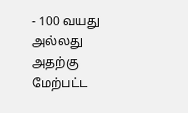- 100 வயது அல்லது அதற்கு மேற்பட்ட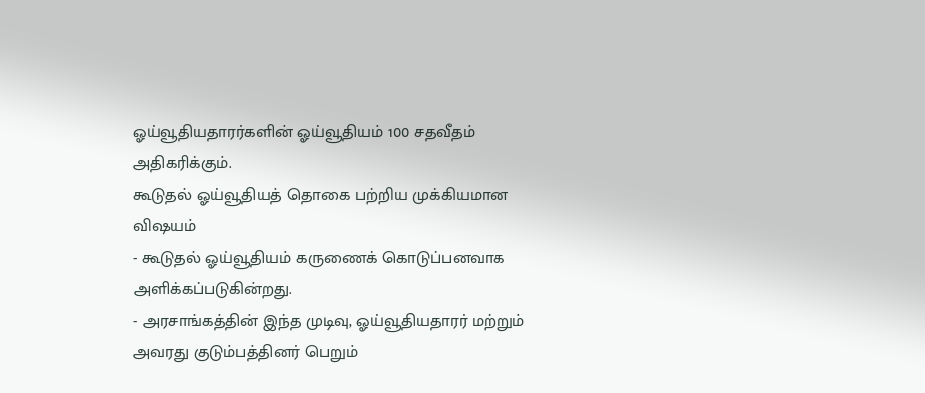ஓய்வூதியதாரர்களின் ஓய்வூதியம் 100 சதவீதம் அதிகரிக்கும்.
கூடுதல் ஓய்வூதியத் தொகை பற்றிய முக்கியமான விஷயம்
- கூடுதல் ஓய்வூதியம் கருணைக் கொடுப்பனவாக அளிக்கப்படுகின்றது.
- அரசாங்கத்தின் இந்த முடிவு, ஓய்வூதியதாரர் மற்றும் அவரது குடும்பத்தினர் பெறும்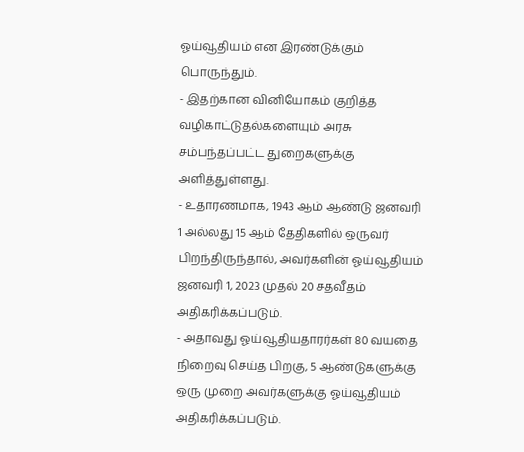ஓய்வூதியம் என இரண்டுக்கும் பொருந்தும்.
- இதற்கான வினியோகம் குறித்த வழிகாட்டுதல்களையும் அரசு சம்பந்தப்பட்ட துறைகளுக்கு அளித்துள்ளது.
- உதாரணமாக, 1943 ஆம் ஆண்டு ஜனவரி 1 அல்லது 15 ஆம் தேதிகளில் ஒருவர் பிறந்திருந்தால், அவர்களின் ஓய்வூதியம் ஜனவரி 1, 2023 முதல் 20 சதவீதம் அதிகரிக்கப்படும்.
- அதாவது ஓய்வூதியதாரர்கள் 80 வயதை நிறைவு செய்த பிறகு, 5 ஆண்டுகளுக்கு ஒரு முறை அவர்களுக்கு ஓய்வூதியம் அதிகரிக்கப்படும்.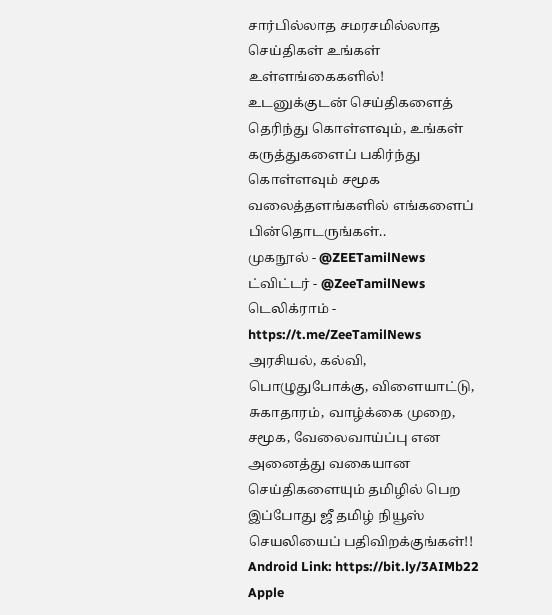சார்பில்லாத சமரசமில்லாத செய்திகள் உங்கள் உள்ளங்கைகளில்!
உடனுக்குடன் செய்திகளைத் தெரிந்து கொள்ளவும், உங்கள் கருத்துகளைப் பகிர்ந்து கொள்ளவும் சமூக வலைத்தளங்களில் எங்களைப் பின்தொடருங்கள்..
முகநூல் - @ZEETamilNews
ட்விட்டர் - @ZeeTamilNews
டெலிக்ராம் - https://t.me/ZeeTamilNews
அரசியல், கல்வி, பொழுதுபோக்கு, விளையாட்டு, சுகாதாரம், வாழ்க்கை முறை, சமூக, வேலைவாய்ப்பு என அனைத்து வகையான செய்திகளையும் தமிழில் பெற இப்போது ஜீ தமிழ் நியூஸ் செயலியைப் பதிவிறக்குங்கள்!!
Android Link: https://bit.ly/3AIMb22
Apple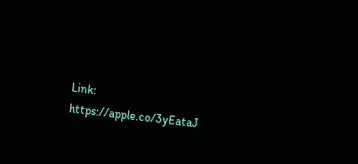Link: https://apple.co/3yEataJ